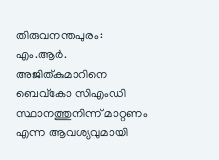തിരുവനന്തപുരം: എം.ആർ. അജിത്കുമാറിനെ ബെവ്‌കോ സിഎംഡി സ്ഥാനത്തുനിന്ന് മാറ്റണം എന്ന ആവശ്യവുമായി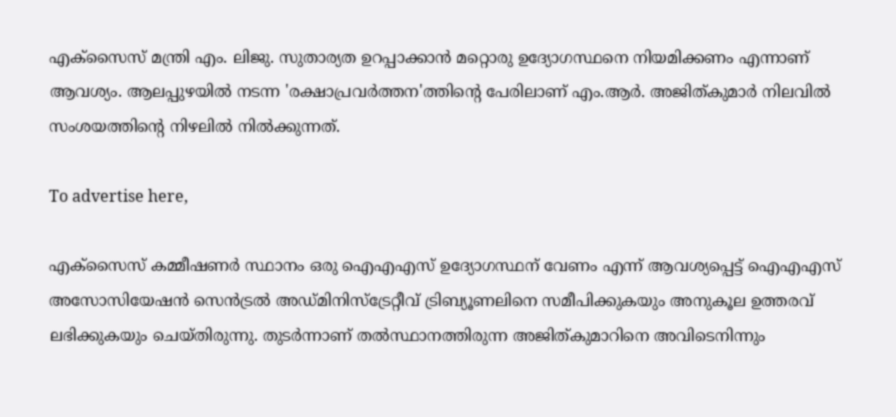എക്‌സൈസ് മന്ത്രി എം. ലിജു. സുതാര്യത ഉറപ്പാക്കാൻ മറ്റൊരു ഉദ്യോഗസ്ഥനെ നിയമിക്കണം എന്നാണ് ആവശ്യം. ആലപ്പുഴയിൽ നടന്ന 'രക്ഷാപ്രവർത്തന'ത്തിന്റെ പേരിലാണ് എം.ആർ. അജിത്കുമാർ നിലവിൽ സംശയത്തിന്റെ നിഴലിൽ നിൽക്കുന്നത്.

To advertise here,

എക്‌സൈസ് കമ്മീഷണർ സ്ഥാനം ഒരു ഐഎഎസ് ഉദ്യോഗസ്ഥന് വേണം എന്ന് ആവശ്യപ്പെട്ട് ഐഎഎസ് അസോസിയേഷൻ സെൻട്രൽ അഡ്മിനിസ്‌ട്രേറ്റീവ് ട്രിബ്യൂണലിനെ സമീപിക്കുകയും അനുകൂല ഉത്തരവ് ലഭിക്കുകയും ചെയ്തിരുന്നു. തുടർന്നാണ് തൽസ്ഥാനത്തിരുന്ന അജിത്കുമാറിനെ അവിടെനിന്നും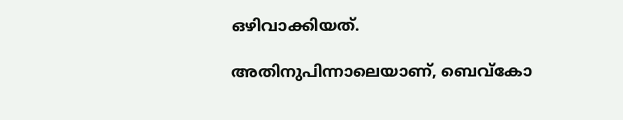ഒഴിവാക്കിയത്.

അതിനുപിന്നാലെയാണ്, ബെവ്‌കോ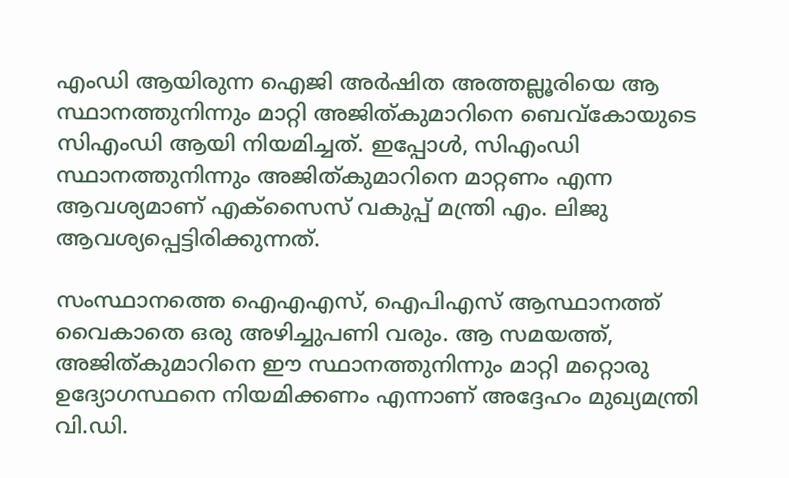എംഡി ആയിരുന്ന ഐജി അർഷിത അത്തല്ലൂരിയെ ആ സ്ഥാനത്തുനിന്നും മാറ്റി അജിത്കുമാറിനെ ബെവ്‌കോയുടെ സിഎംഡി ആയി നിയമിച്ചത്. ഇപ്പോൾ, സിഎംഡി സ്ഥാനത്തുനിന്നും അജിത്കുമാറിനെ മാറ്റണം എന്ന ആവശ്യമാണ് എക്‌സൈസ് വകുപ്പ് മന്ത്രി എം. ലിജു ആവശ്യപ്പെട്ടിരിക്കുന്നത്.

സംസ്ഥാനത്തെ ഐഎഎസ്, ഐപിഎസ് ആസ്ഥാനത്ത് വൈകാതെ ഒരു അഴിച്ചുപണി വരും. ആ സമയത്ത്, അജിത്കുമാറിനെ ഈ സ്ഥാനത്തുനിന്നും മാറ്റി മറ്റൊരു ഉദ്യോഗസ്ഥനെ നിയമിക്കണം എന്നാണ് അദ്ദേഹം മുഖ്യമന്ത്രി വി.ഡി.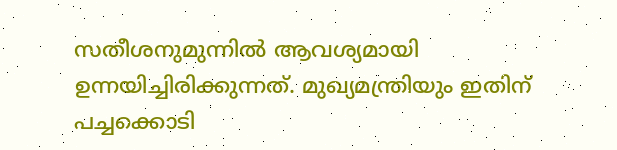സതീശനുമുന്നിൽ ആവശ്യമായി ഉന്നയിച്ചിരിക്കുന്നത്. മുഖ്യമന്ത്രിയും ഇതിന് പച്ചക്കൊടി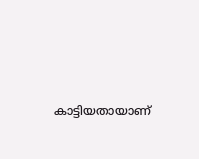കാട്ടിയതായാണ്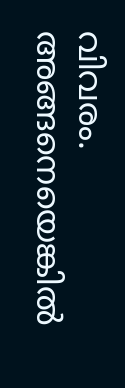വിവരം. അങ്ങനെയെങ്കിൽ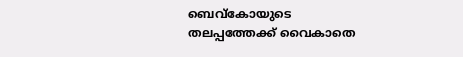ബെവ്‌കോയുടെ തലപ്പത്തേക്ക് വൈകാതെ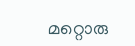മറ്റൊരു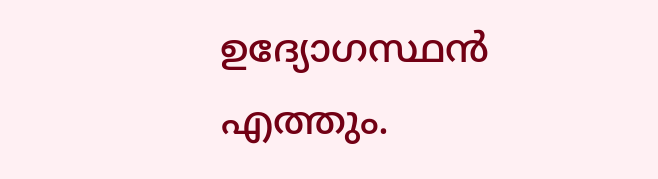ഉദ്യോഗസ്ഥൻ എത്തും.